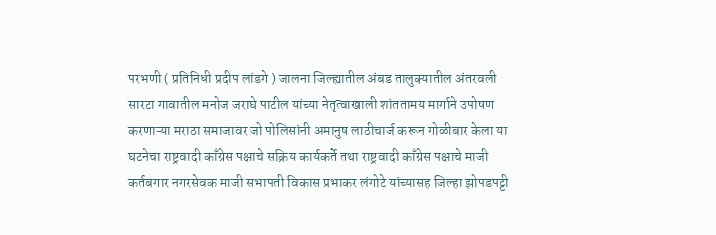परभणी ( प्रतिनिधी प्रदीप लांडगे ) जालना जिल्ह्यातील अंबड तालुक्यातील अंतरवली सारटा गावातील मनोज जराघे पाटील यांच्या नेतृत्वाखाली शांततामय मार्गाने उपोषण करणाऱ्या मराठा समाजावर जो पोलिसांनी अमानुष लाठीचार्ज करून गोळीबार केला या घटनेचा राष्ट्रवादी काँग्रेस पक्षाचे सक्रिय कार्यकर्ते तथा राष्ट्रवादी काँग्रेस पक्षाचे माजी कर्तबगार नगरसेवक माजी सभापती विकास प्रभाकर लंगोटे यांच्यासह जिल्हा झोपडपट्टी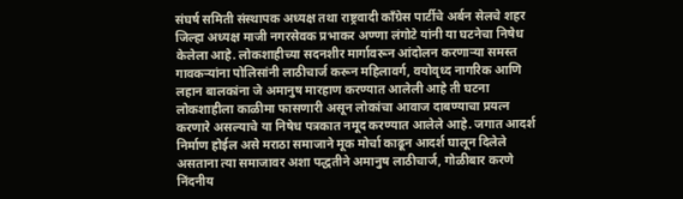संघर्ष समिती संस्थापक अध्यक्ष तथा राष्ट्रवादी काँग्रेस पार्टीचे अर्बन सेलचे शहर जिल्हा अध्यक्ष माजी नगरसेवक प्रभाकर अण्णा लंगोटे यांनी या घटनेचा निषेध केलेला आहे. लोकशाहीच्या सदनशीर मार्गावरून आंदोलन करणाऱ्या समस्त गावकऱ्यांना पोलिसांनी लाठीचार्ज करून महिलावर्ग, वयोवृध्द नागरिक आणि लहान बालकांना जे अमानुष मारहाण करण्यात आलेली आहे ती घटना लोकशाहीला काळीमा फासणारी असून लोकांचा आवाज दाबण्याचा प्रयत्न करणारे असल्याचे या निषेध पत्रकात नमूद करण्यात आलेले आहे. जगात आदर्श निर्माण होईल असे मराठा समाजाने मूक मोर्चा काढून आदर्श घालून दिलेले असताना त्या समाजावर अशा पद्धतीने अमानुष लाठीचार्ज, गोळीबार करणे निंदनीय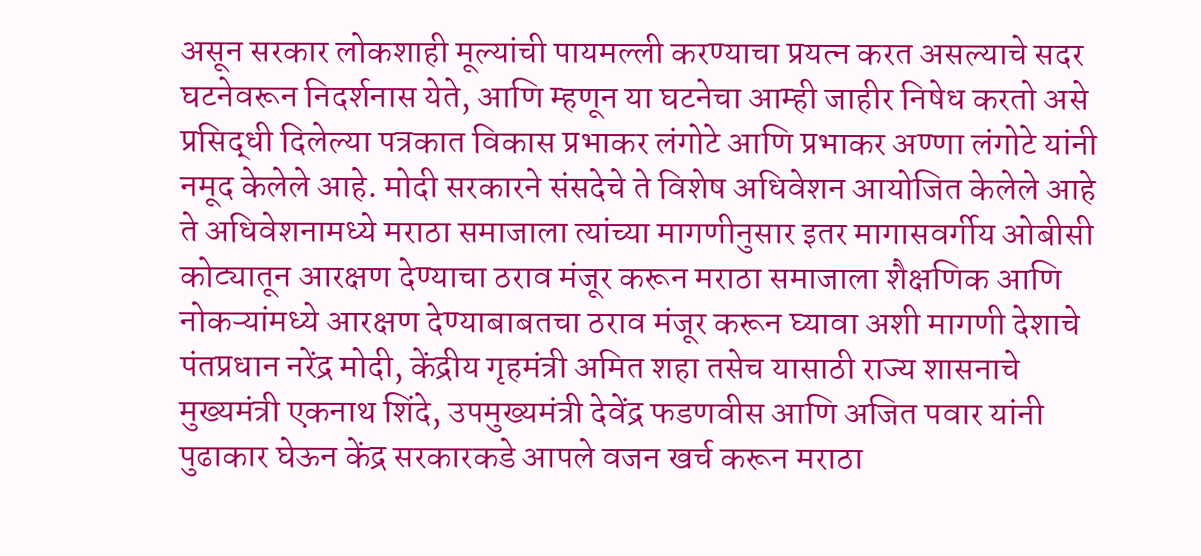असून सरकार लोकशाही मूल्यांची पायमल्ली करण्याचा प्रयत्न करत असल्याचे सदर घटनेवरून निदर्शनास येते, आणि म्हणून या घटनेचा आम्ही जाहीर निषेध करतो असे प्रसिद्धी दिलेल्या पत्रकात विकास प्रभाकर लंगोटे आणि प्रभाकर अण्णा लंगोटे यांनी नमूद केलेले आहे. मोदी सरकारने संसदेचे ते विशेष अधिवेशन आयोजित केलेले आहे ते अधिवेशनामध्ये मराठा समाजाला त्यांच्या मागणीनुसार इतर मागासवर्गीय ओबीसी कोट्यातून आरक्षण देण्याचा ठराव मंजूर करून मराठा समाजाला शैक्षणिक आणि नोकऱ्यांमध्ये आरक्षण देण्याबाबतचा ठराव मंजूर करून घ्यावा अशी मागणी देशाचे पंतप्रधान नरेंद्र मोदी, केंद्रीय गृहमंत्री अमित शहा तसेच यासाठी राज्य शासनाचे मुख्यमंत्री एकनाथ शिंदे, उपमुख्यमंत्री देवेंद्र फडणवीस आणि अजित पवार यांनी पुढाकार घेऊन केंद्र सरकारकडे आपले वजन खर्च करून मराठा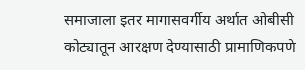समाजाला इतर मागासवर्गीय अर्थात ओबीसी कोट्यातून आरक्षण देण्यासाठी प्रामाणिकपणे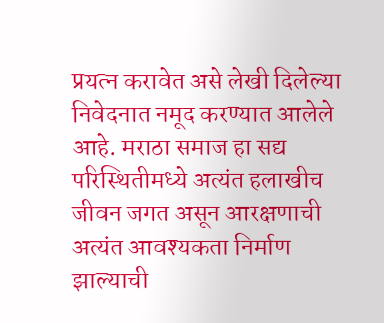प्रयत्न करावेत असे लेखी दिलेल्या निवेदनात नमूद करण्यात आलेले आहे. मराठा समाज हा सद्य परिस्थितीमध्ये अत्यंत हलाखीच जीवन जगत असून आरक्षणाची अत्यंत आवश्यकता निर्माण झाल्याची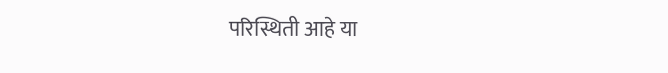परिस्थिती आहे या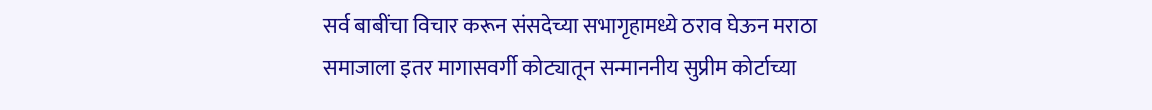सर्व बाबींचा विचार करून संसदेच्या सभागृहामध्ये ठराव घेऊन मराठा समाजाला इतर मागासवर्गी कोट्यातून सन्माननीय सुप्रीम कोर्टाच्या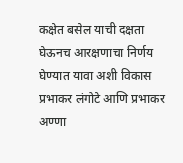कक्षेत बसेल याची दक्षता घेऊनच आरक्षणाचा निर्णय घेण्यात यावा अशी विकास प्रभाकर लंगोटे आणि प्रभाकर अण्णा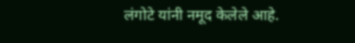लंगोटे यांनी नमूद केलेले आहे.